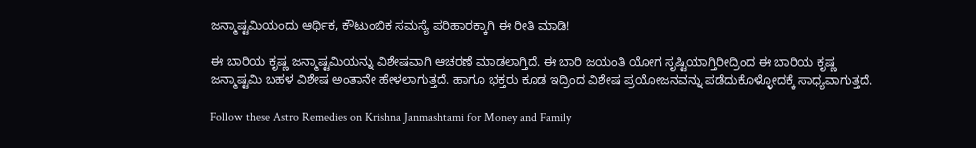ಜನ್ಮಾಷ್ಟಮಿಯಂದು ಆರ್ಥಿಕ, ಕೌಟುಂಬಿಕ ಸಮಸ್ಯೆ ಪರಿಹಾರಕ್ಕಾಗಿ ಈ ರೀತಿ ಮಾಡಿ!

ಈ ಬಾರಿಯ ಕೃಷ್ಣ ಜನ್ಮಾಷ್ಟಮಿಯನ್ನು ವಿಶೇಷವಾಗಿ ಆಚರಣೆ ಮಾಡಲಾಗ್ತಿದೆ. ಈ ಬಾರಿ ಜಯಂತಿ ಯೋಗ ಸೃಷ್ಟಿಯಾಗ್ತಿರೀದ್ರಿಂದ ಈ ಬಾರಿಯ ಕೃಷ್ಣ ಜನ್ಮಾಷ್ಟಮಿ ಬಹಳ ವಿಶೇಷ ಅಂತಾನೇ ಹೇಳಲಾಗುತ್ತದೆ. ಹಾಗೂ ಭಕ್ತರು ಕೂಡ ಇದ್ರಿಂದ ವಿಶೇಷ ಪ್ರಯೋಜನವನ್ನು ಪಡೆದುಕೊಳ್ಳೋದಕ್ಕೆ ಸಾಧ್ಯವಾಗುತ್ತದೆ.

Follow these Astro Remedies on Krishna Janmashtami for Money and Family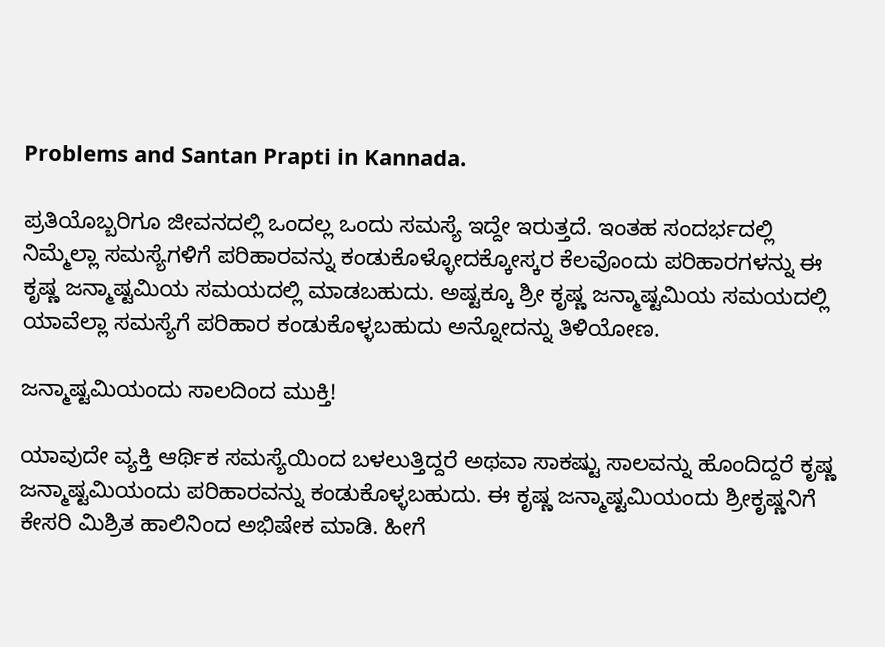Problems and Santan Prapti in Kannada.

ಪ್ರತಿಯೊಬ್ಬರಿಗೂ ಜೀವನದಲ್ಲಿ ಒಂದಲ್ಲ ಒಂದು ಸಮಸ್ಯೆ ಇದ್ದೇ ಇರುತ್ತದೆ. ಇಂತಹ ಸಂದರ್ಭದಲ್ಲಿ ನಿಮ್ಮೆಲ್ಲಾ ಸಮಸ್ಯೆಗಳಿಗೆ ಪರಿಹಾರವನ್ನು ಕಂಡುಕೊಳ್ಳೋದಕ್ಕೋಸ್ಕರ ಕೆಲವೊಂದು ಪರಿಹಾರಗಳನ್ನು ಈ ಕೃಷ್ಣ ಜನ್ಮಾಷ್ಟಮಿಯ ಸಮಯದಲ್ಲಿ ಮಾಡಬಹುದು. ಅಷ್ಟಕ್ಕೂ ಶ್ರೀ ಕೃಷ್ಣ ಜನ್ಮಾಷ್ಟಮಿಯ ಸಮಯದಲ್ಲಿ ಯಾವೆಲ್ಲಾ ಸಮಸ್ಯೆಗೆ ಪರಿಹಾರ ಕಂಡುಕೊಳ್ಳಬಹುದು ಅನ್ನೋದನ್ನು ತಿಳಿಯೋಣ.

ಜನ್ಮಾಷ್ಟಮಿಯಂದು ಸಾಲದಿಂದ ಮುಕ್ತಿ!

ಯಾವುದೇ ವ್ಯಕ್ತಿ ಆರ್ಥಿಕ ಸಮಸ್ಯೆಯಿಂದ ಬಳಲುತ್ತಿದ್ದರೆ ಅಥವಾ ಸಾಕಷ್ಟು ಸಾಲವನ್ನು ಹೊಂದಿದ್ದರೆ ಕೃಷ್ಣ ಜನ್ಮಾಷ್ಟಮಿಯಂದು ಪರಿಹಾರವನ್ನು ಕಂಡುಕೊಳ್ಳಬಹುದು. ಈ ಕೃಷ್ಣ ಜನ್ಮಾಷ್ಟಮಿಯಂದು ಶ್ರೀಕೃಷ್ಣನಿಗೆ ಕೇಸರಿ ಮಿಶ್ರಿತ ಹಾಲಿನಿಂದ ಅಭಿಷೇಕ ಮಾಡಿ. ಹೀಗೆ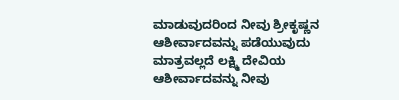ಮಾಡುವುದರಿಂದ ನೀವು ಶ್ರೀಕೃಷ್ಣನ ಆಶೀರ್ವಾದವನ್ನು ಪಡೆಯುವುದು ಮಾತ್ರವಲ್ಲದೆ ಲಕ್ಷ್ಮಿ ದೇವಿಯ ಆಶೀರ್ವಾದವನ್ನು ನೀವು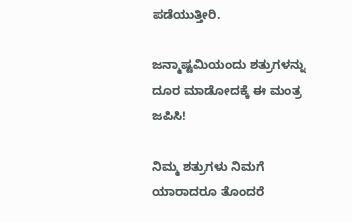ಪಡೆಯುತ್ತೀರಿ.

ಜನ್ಮಾಷ್ಟಮಿಯಂದು ಶತ್ರುಗಳನ್ನು ದೂರ ಮಾಡೋದಕ್ಕೆ ಈ ಮಂತ್ರ ಜಪಿಸಿ!

ನಿಮ್ಮ ಶತ್ರುಗಳು ನಿಮಗೆ ಯಾರಾದರೂ ತೊಂದರೆ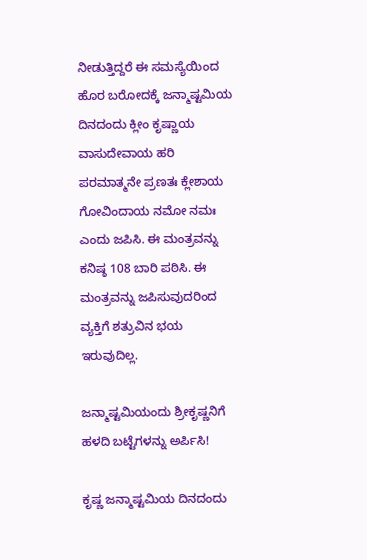ನೀಡುತ್ತಿದ್ದರೆ ಈ ಸಮಸ್ಯೆಯಿಂದ ಹೊರ ಬರೋದಕ್ಕೆ ಜನ್ಮಾಷ್ಟಮಿಯ ದಿನದಂದು ಕ್ಲೀಂ ಕೃಷ್ಣಾಯ ವಾಸುದೇವಾಯ ಹರಿ ಪರಮಾತ್ಮನೇ ಪ್ರಣತಃ ಕ್ಲೇಶಾಯ ಗೋವಿಂದಾಯ ನಮೋ ನಮಃ ಎಂದು ಜಪಿಸಿ. ಈ ಮಂತ್ರವನ್ನು ಕನಿಷ್ಠ 108 ಬಾರಿ ಪಠಿಸಿ. ಈ ಮಂತ್ರವನ್ನು ಜಪಿಸುವುದರಿಂದ ವ್ಯಕ್ತಿಗೆ ಶತ್ರುವಿನ ಭಯ ಇರುವುದಿಲ್ಲ.

ಜನ್ಮಾಷ್ಟಮಿಯಂದು ಶ್ರೀಕೃಷ್ಣನಿಗೆ ಹಳದಿ ಬಟ್ಟೆಗಳನ್ನು ಅರ್ಪಿಸಿ!

ಕೃಷ್ಣ ಜನ್ಮಾಷ್ಟಮಿಯ ದಿನದಂದು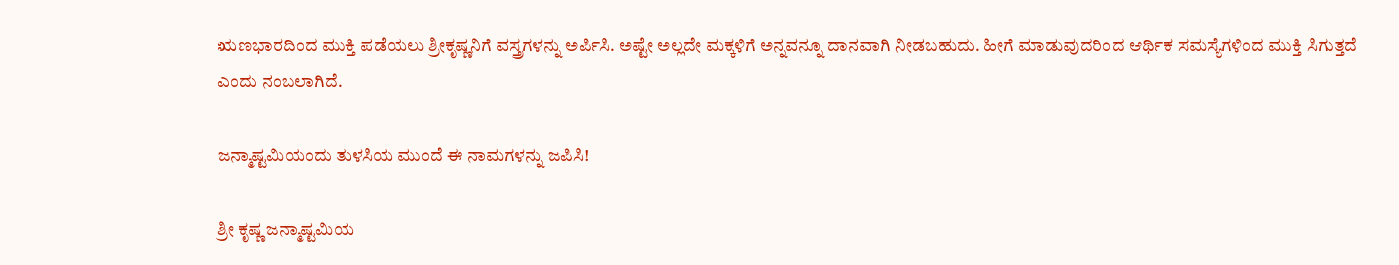ಋಣಭಾರದಿಂದ ಮುಕ್ತಿ ಪಡೆಯಲು ಶ್ರೀಕೃಷ್ಣನಿಗೆ ವಸ್ತ್ರಗಳನ್ನು ಅರ್ಪಿಸಿ. ಅಷ್ಟೇ ಅಲ್ಲದೇ ಮಕ್ಕಳಿಗೆ ಅನ್ನವನ್ನೂ ದಾನವಾಗಿ ನೀಡಬಹುದು. ಹೀಗೆ ಮಾಡುವುದರಿಂದ ಆರ್ಥಿಕ ಸಮಸ್ಯೆಗಳಿಂದ ಮುಕ್ತಿ ಸಿಗುತ್ತದೆ ಎಂದು ನಂಬಲಾಗಿದೆ.

ಜನ್ಮಾಷ್ಟಮಿಯಂದು ತುಳಸಿಯ ಮುಂದೆ ಈ ನಾಮಗಳನ್ನು ಜಪಿಸಿ!

ಶ್ರೀ ಕೃಷ್ಣ ಜನ್ಮಾಷ್ಟಮಿಯ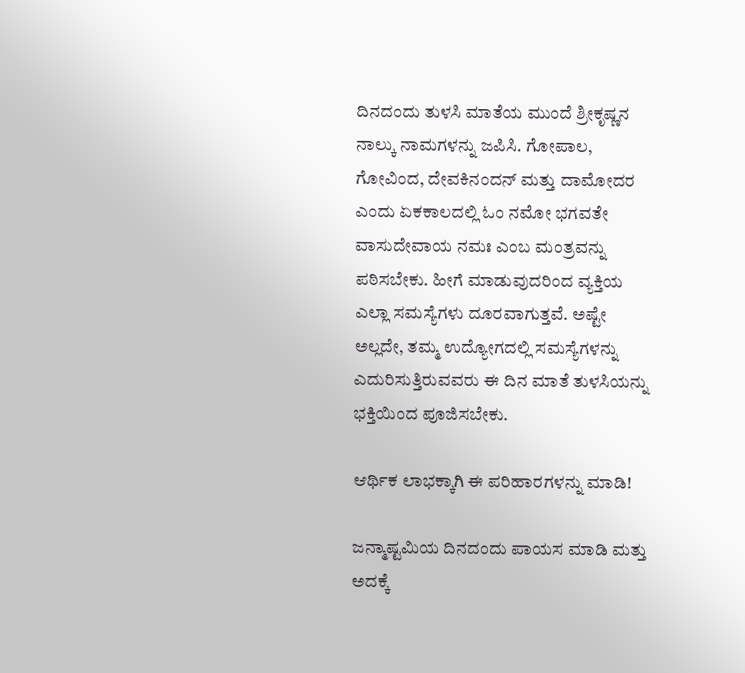ದಿನದಂದು ತುಳಸಿ ಮಾತೆಯ ಮುಂದೆ ಶ್ರೀಕೃಷ್ಣನ ನಾಲ್ಕು ನಾಮಗಳನ್ನು ಜಪಿಸಿ. ಗೋಪಾಲ, ಗೋವಿಂದ, ದೇವಕಿನಂದನ್ ಮತ್ತು ದಾಮೋದರ ಎಂದು ಏಕಕಾಲದಲ್ಲಿ ಓಂ ನಮೋ ಭಗವತೇ ವಾಸುದೇವಾಯ ನಮಃ ಎಂಬ ಮಂತ್ರವನ್ನು ಪಠಿಸಬೇಕು. ಹೀಗೆ ಮಾಡುವುದರಿಂದ ವ್ಯಕ್ತಿಯ ಎಲ್ಲಾ ಸಮಸ್ಯೆಗಳು ದೂರವಾಗುತ್ತವೆ. ಅಷ್ಟೇ ಅಲ್ಲದೇ, ತಮ್ಮ ಉದ್ಯೋಗದಲ್ಲಿ ಸಮಸ್ಯೆಗಳನ್ನು ಎದುರಿಸುತ್ತಿರುವವರು ಈ ದಿನ ಮಾತೆ ತುಳಸಿಯನ್ನು ಭಕ್ತಿಯಿಂದ ಪೂಜಿಸಬೇಕು.

ಆರ್ಥಿಕ ಲಾಭಕ್ಕಾಗಿ ಈ ಪರಿಹಾರಗಳನ್ನು ಮಾಡಿ!

ಜನ್ಮಾಷ್ಟಮಿಯ ದಿನದಂದು ಪಾಯಸ ಮಾಡಿ ಮತ್ತು ಅದಕ್ಕೆ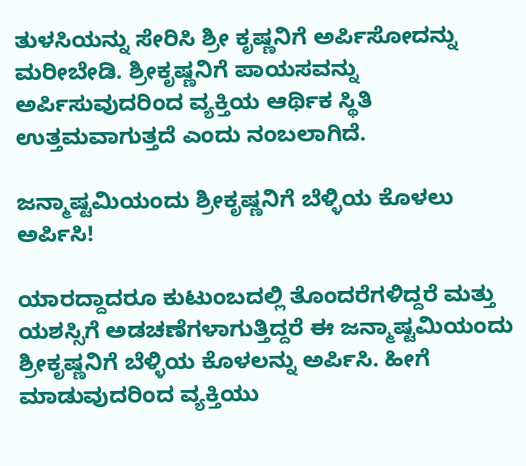ತುಳಸಿಯನ್ನು ಸೇರಿಸಿ ಶ್ರೀ ಕೃಷ್ಣನಿಗೆ ಅರ್ಪಿಸೋದನ್ನು ಮರೀಬೇಡಿ. ಶ್ರೀಕೃಷ್ಣನಿಗೆ ಪಾಯಸವನ್ನು ಅರ್ಪಿಸುವುದರಿಂದ ವ್ಯಕ್ತಿಯ ಆರ್ಥಿಕ ಸ್ಥಿತಿ ಉತ್ತಮವಾಗುತ್ತದೆ ಎಂದು ನಂಬಲಾಗಿದೆ.

ಜನ್ಮಾಷ್ಟಮಿಯಂದು ಶ್ರೀಕೃಷ್ಣನಿಗೆ ಬೆಳ್ಳಿಯ ಕೊಳಲು ಅರ್ಪಿಸಿ!

ಯಾರದ್ದಾದರೂ ಕುಟುಂಬದಲ್ಲಿ ತೊಂದರೆಗಳಿದ್ದರೆ ಮತ್ತು ಯಶಸ್ಸಿಗೆ ಅಡಚಣೆಗಳಾಗುತ್ತಿದ್ದರೆ ಈ ಜನ್ಮಾಷ್ಟಮಿಯಂದು ಶ್ರೀಕೃಷ್ಣನಿಗೆ ಬೆಳ್ಳಿಯ ಕೊಳಲನ್ನು ಅರ್ಪಿಸಿ. ಹೀಗೆ ಮಾಡುವುದರಿಂದ ವ್ಯಕ್ತಿಯು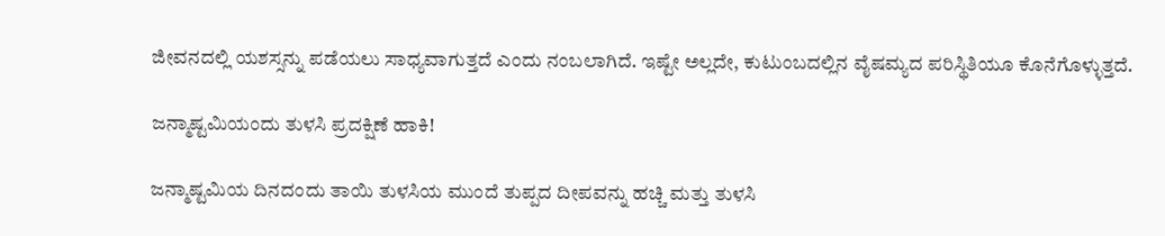ಜೀವನದಲ್ಲಿ ಯಶಸ್ಸನ್ನು ಪಡೆಯಲು ಸಾಧ್ಯವಾಗುತ್ತದೆ ಎಂದು ನಂಬಲಾಗಿದೆ. ಇಷ್ಟೇ ಅಲ್ಲದೇ, ಕುಟುಂಬದಲ್ಲಿನ ವೈಷಮ್ಯದ ಪರಿಸ್ಥಿತಿಯೂ ಕೊನೆಗೊಳ್ಳುತ್ತದೆ.

ಜನ್ಮಾಷ್ಟಮಿಯಂದು ತುಳಸಿ ಪ್ರದಕ್ಷಿಣೆ ಹಾಕಿ!

ಜನ್ಮಾಷ್ಟಮಿಯ ದಿನದಂದು ತಾಯಿ ತುಳಸಿಯ ಮುಂದೆ ತುಪ್ಪದ ದೀಪವನ್ನು ಹಚ್ಚಿ ಮತ್ತು ತುಳಸಿ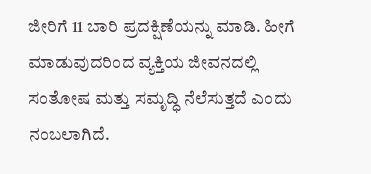ಜೀರಿಗೆ 11 ಬಾರಿ ಪ್ರದಕ್ಷಿಣೆಯನ್ನು ಮಾಡಿ. ಹೀಗೆ ಮಾಡುವುದರಿಂದ ವ್ಯಕ್ತಿಯ ಜೀವನದಲ್ಲಿ ಸಂತೋಷ ಮತ್ತು ಸಮೃದ್ಧಿ ನೆಲೆಸುತ್ತದೆ ಎಂದು ನಂಬಲಾಗಿದೆ.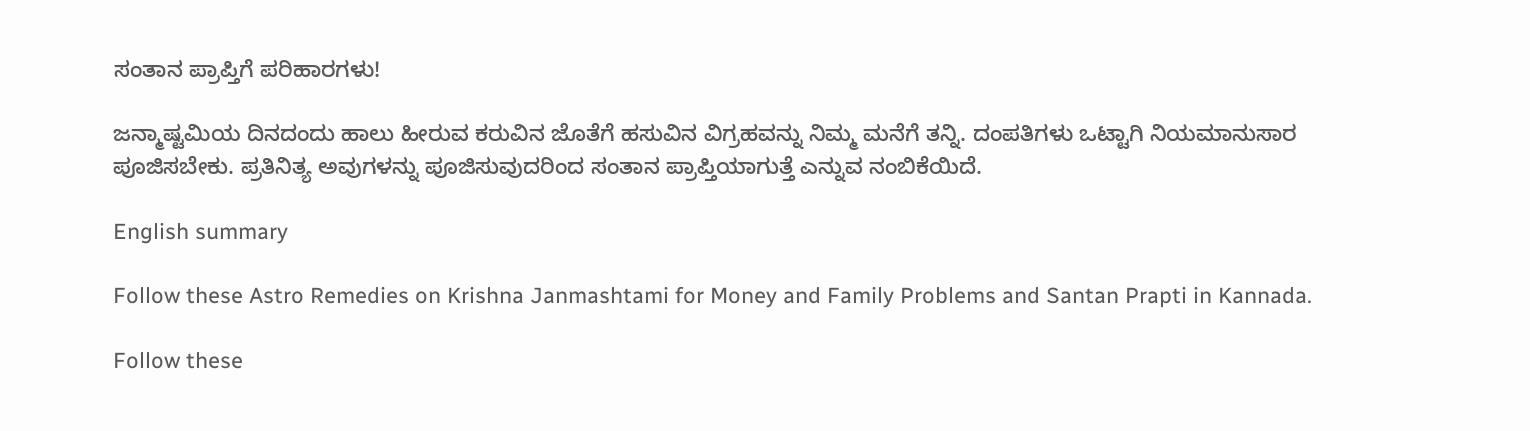ಸಂತಾನ ಪ್ರಾಪ್ತಿಗೆ ಪರಿಹಾರಗಳು!

ಜನ್ಮಾಷ್ಟಮಿಯ ದಿನದಂದು ಹಾಲು ಹೀರುವ ಕರುವಿನ ಜೊತೆಗೆ ಹಸುವಿನ ವಿಗ್ರಹವನ್ನು ನಿಮ್ಮ ಮನೆಗೆ ತನ್ನಿ. ದಂಪತಿಗಳು ಒಟ್ಟಾಗಿ ನಿಯಮಾನುಸಾರ ಪೂಜಿಸಬೇಕು. ಪ್ರತಿನಿತ್ಯ ಅವುಗಳನ್ನು ಪೂಜಿಸುವುದರಿಂದ ಸಂತಾನ ಪ್ರಾಪ್ತಿಯಾಗುತ್ತೆ ಎನ್ನುವ ನಂಬಿಕೆಯಿದೆ.

English summary

Follow these Astro Remedies on Krishna Janmashtami for Money and Family Problems and Santan Prapti in Kannada.

Follow these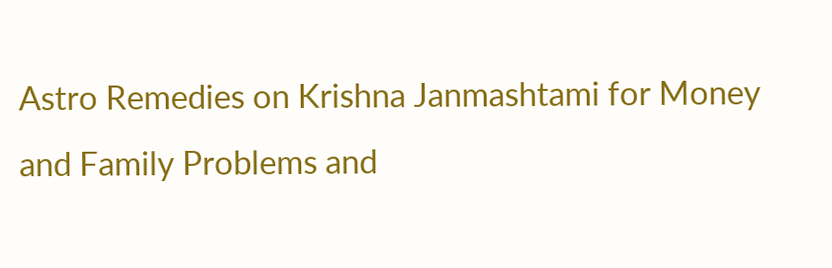Astro Remedies on Krishna Janmashtami for Money and Family Problems and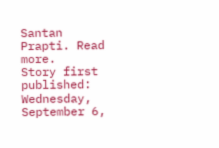Santan Prapti. Read more.
Story first published: Wednesday, September 6,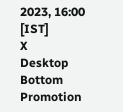2023, 16:00 [IST]
X
Desktop Bottom Promotion